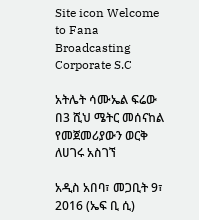Site icon Welcome to Fana Broadcasting Corporate S.C

አትሌት ሳሙኤል ፍሬው በ3 ሺህ ሜትር መሰናከል የመጀመሪያውን ወርቅ ለሀገሩ አስገኘ

አዲስ አበባ፣ መጋቢት 9፣ 2016 (ኤፍ ቢ ሲ)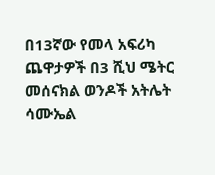በ13ኛው የመላ አፍሪካ ጨዋታዎች በ3 ሺህ ሜትር መሰናክል ወንዶች አትሌት ሳሙኤል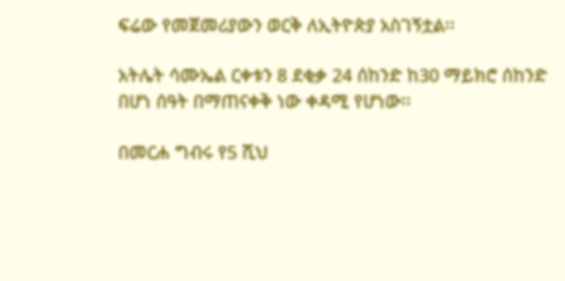ፍሬው የመጀመሪያውን ወርቅ ለኢትዮጵያ አስገኝቷል፡፡

አትሌት ሳሙኤል ርቀቱን 8 ደቂቃ 24 ሰከንድ ከ30 ማይክሮ ሰከንድ በሆነ ሰዓት በማጠናቀቅ ነው ቀዳሚ የሆነው፡፡

በመርሐ ግብሩ የ5 ሺህ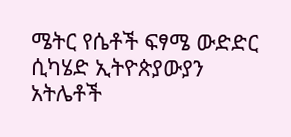ሜትር የሴቶች ፍፃሜ ውድድር ሲካሄድ ኢትዮጵያውያን አትሌቶች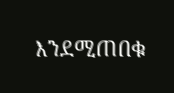እንደሚጠበቁ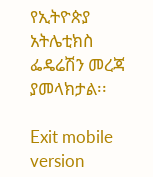የኢትዮጵያ አትሌቲክስ ፌዴሬሽን መረጃ ያመላክታል፡፡

Exit mobile version